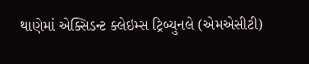થાણેમાં એક્સિડન્ટ ક્લેઇમ્સ ટ્રિબ્યુનલે (એમએસીટી)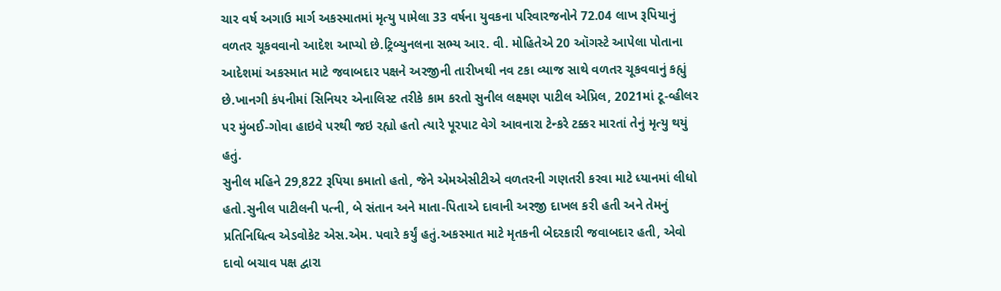ચાર વર્ષ અગાઉ માર્ગ અકસ્માતમાં મૃત્યુ પામેલા 33 વર્ષના યુવકના પરિવારજનોને 72.04 લાખ રૂપિયાનું વળતર ચૂકવવાનો આદેશ આપ્યો છે.ટ્રિબ્યુનલના સભ્ય આર. વી. મોહિતેએ 20 ઑગસ્ટે આપેલા પોતાના આદેશમાં અકસ્માત માટે જવાબદાર પક્ષને અરજીની તારીખથી નવ ટકા વ્યાજ સાથે વળતર ચૂકવવાનું કહ્યું છે.ખાનગી કંપનીમાં સિનિયર એનાલિસ્ટ તરીકે કામ કરતો સુનીલ લક્ષ્મણ પાટીલ એપ્રિલ, 2021માં ટૂ-વ્હીલર પર મુંબઈ-ગોવા હાઇવે પરથી જઇ રહ્યો હતો ત્યારે પૂરપાટ વેગે આવનારા ટેન્કરે ટક્કર મારતાં તેનું મૃત્યુ થયું હતું.
સુનીલ મહિને 29,822 રૂપિયા કમાતો હતો, જેને એમએસીટીએ વળતરની ગણતરી કરવા માટે ધ્યાનમાં લીધો હતો.સુનીલ પાટીલની પત્ની, બે સંતાન અને માતા-પિતાએ દાવાની અરજી દાખલ કરી હતી અને તેમનું પ્રતિનિધિત્વ એડવોકેટ એસ.એમ. પવારે કર્યું હતું.અકસ્માત માટે મૃતકની બેદરકારી જવાબદાર હતી, એવો દાવો બચાવ પક્ષ દ્વારા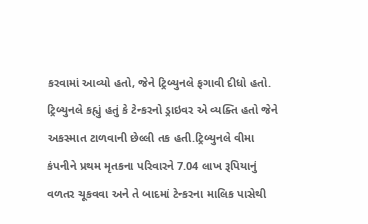કરવામાં આવ્યો હતો, જેને ટ્રિબ્યુનલે ફગાવી દીધો હતો. ટ્રિબ્યુનલે કહ્યું હતું કે ટેન્કરનો ડ્રાઇવર એ વ્યક્તિ હતો જેને અકસ્માત ટાળવાની છેલ્લી તક હતી.ટ્રિબ્યુનલે વીમા કંપનીને પ્રથમ મૃતકના પરિવારને 7.04 લાખ રૂપિયાનું વળતર ચૂકવવા અને તે બાદમાં ટેન્કરના માલિક પાસેથી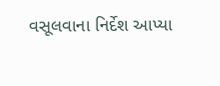વસૂલવાના નિર્દેશ આપ્યા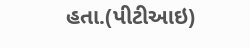હતા.(પીટીઆઇ)